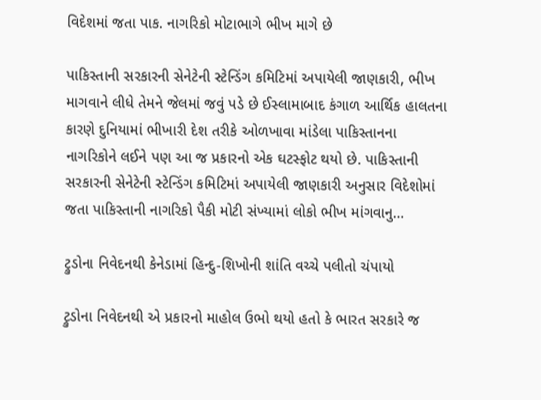વિદેશમાં જતા પાક. નાગરિકો મોટાભાગે ભીખ માગે છે

પાકિસ્તાની સરકારની સેનેટેની સ્ટેન્ડિંગ કમિટિમાં અપાયેલી જાણકારી, ભીખ માગવાને લીધે તેમને જેલમાં જવું પડે છે ઈસ્લામાબાદ કંગાળ આર્થિક હાલતના કારણે દુનિયામાં ભીખારી દેશ તરીકે ઓળખાવા માંડેલા પાકિસ્તાનના નાગરિકોને લઈને પણ આ જ પ્રકારનો એક ઘટસ્ફોટ થયો છે. પાકિસ્તાની સરકારની સેનેટેની સ્ટેન્ડિંગ કમિટિમાં અપાયેલી જાણકારી અનુસાર વિદેશોમાં જતા પાકિસ્તાની નાગરિકો પૈકી મોટી સંખ્યામાં લોકો ભીખ માંગવાનુ…

ટ્રુડોના નિવેદનથી કેનેડામાં હિન્દુ-શિખોની શાંતિ વચ્ચે પલીતો ચંપાયો

ટ્રુડોના નિવેદનથી એ પ્રકારનો માહોલ ઉભો થયો હતો કે ભારત સરકારે જ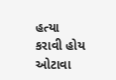હત્યા કરાવી હોય ઓટાવા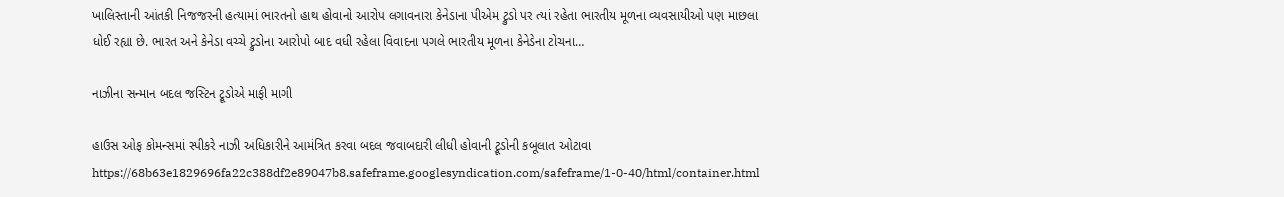ખાલિસ્તાની આંતકી નિજજરની હત્યામાં ભારતનો હાથ હોવાનો આરોપ લગાવનારા કેનેડાના પીએમ ટ્રુડો પર ત્યાં રહેતા ભારતીય મૂળના વ્યવસાયીઓ પણ માછલા ધોઈ રહ્યા છે. ભારત અને કેનેડા વચ્ચે ટ્રુડોના આરોપો બાદ વધી રહેલા વિવાદના પગલે ભારતીય મૂળના કેનેડેના ટોચના…

નાઝીના સન્માન બદલ જસ્ટિન ટ્રૂડોએ માફી માગી

હાઉસ ઓફ કોમન્સમાં સ્પીકરે નાઝી અધિકારીને આમંત્રિત કરવા બદલ જવાબદારી લીધી હોવાની ટ્રૂડોની કબૂલાત ઓટાવા https://68b63e1829696fa22c388df2e89047b8.safeframe.googlesyndication.com/safeframe/1-0-40/html/container.html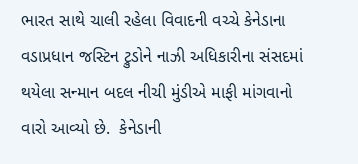ભારત સાથે ચાલી રહેલા વિવાદની વચ્ચે કેનેડાના વડાપ્રધાન જસ્ટિન ટ્રુડોને નાઝી અધિકારીના સંસદમાં થયેલા સન્માન બદલ નીચી મુંડીએ માફી માંગવાનો વારો આવ્યો છે.  કેનેડાની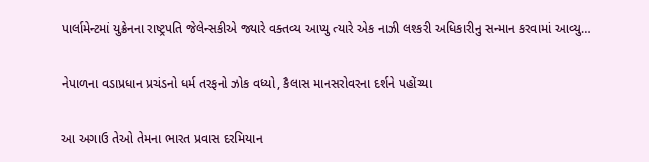પાર્લામેન્ટમાં યુક્રેનના રાષ્ટ્રપતિ જેલેન્સકીએ જ્યારે વક્તવ્ય આપ્યુ ત્યારે એક નાઝી લશ્કરી અધિકારીનુ સન્માન કરવામાં આવ્યુ…

નેપાળના વડાપ્રધાન પ્રચંડનો ધર્મ તરફનો ઝોક વધ્યો, કૈલાસ માનસરોવરના દર્શને પહોંચ્યા

આ અગાઉ તેઓ તેમના ભારત પ્રવાસ દરમિયાન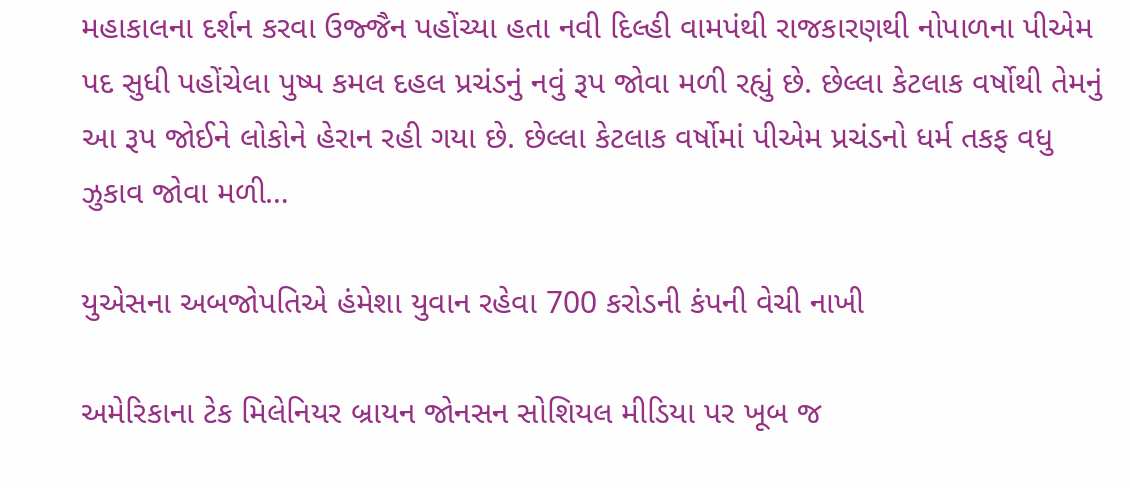મહાકાલના દર્શન કરવા ઉજ્જૈન પહોંચ્યા હતા નવી દિલ્હી વામપંથી રાજકારણથી નોપાળના પીએમ પદ સુધી પહોંચેલા પુષ્પ કમલ દહલ પ્રચંડનું નવું રૂપ જોવા મળી રહ્યું છે. છેલ્લા કેટલાક વર્ષોથી તેમનું આ રૂપ જોઈને લોકોને હેરાન રહી ગયા છે. છેલ્લા કેટલાક વર્ષોમાં પીએમ પ્રચંડનો ધર્મ તકફ વધુ ઝુકાવ જોવા મળી…

યુએસના અબજોપતિએ હંમેશા યુવાન રહેવા 700 કરોડની કંપની વેચી નાખી

અમેરિકાના ટેક મિલેનિયર બ્રાયન જોનસન સોશિયલ મીડિયા પર ખૂબ જ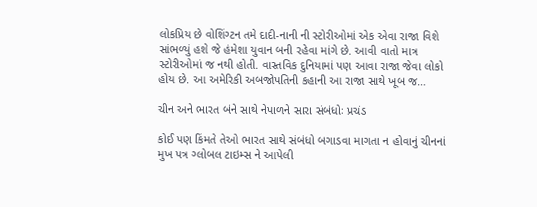લોકપ્રિય છે વોશિંગ્ટન તમે દાદી-નાની ની સ્ટોરીઓમાં એક એવા રાજા વિશે સાંભળ્યું હશે જે હંમેશા યુવાન બની રહેવા માંગે છે. આવી વાતો માત્ર સ્ટોરીઓમાં જ નથી હોતી. વાસ્તવિક દુનિયામાં પણ આવા રાજા જેવા લોકો હોય છે. આ અમેરિકી અબજોપતિની કહાની આ રાજા સાથે ખૂબ જ…

ચીન અને ભારત બંને સાથે નેપાળને સારા સંબંધોઃ પ્રચંડ

કોઈ પણ કિંમતે તેઓ ભારત સાથે સંબંધો બગાડવા માગતા ન હોવાનું ચીનનાં મુખ પત્ર ગ્લોબલ ટાઇમ્સ ને આપેલી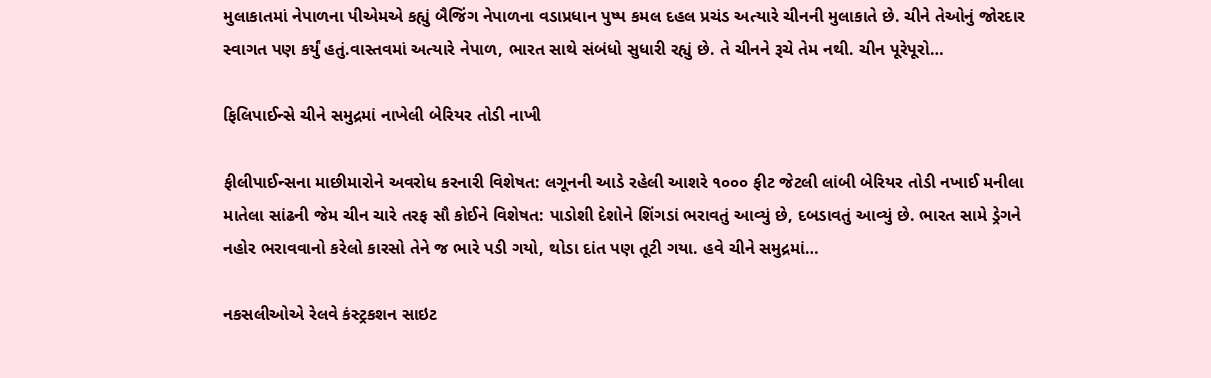મુલાકાતમાં નેપાળના પીએમએ કહ્યું બૈજિંગ નેપાળના વડાપ્રધાન પુષ્પ કમલ દહલ પ્રચંડ અત્યારે ચીનની મુલાકાતે છે. ચીને તેઓનું જોરદાર સ્વાગત પણ કર્યું હતું.વાસ્તવમાં અત્યારે નેપાળ, ભારત સાથે સંબંધો સુધારી રહ્યું છે. તે ચીનને રૂચે તેમ નથી. ચીન પૂરેપૂરો…

ફિલિપાઈન્સે ચીને સમુદ્રમાં નાખેલી બેરિયર તોડી નાખી

ફીલીપાઈન્સના માછીમારોને અવરોધ કરનારી વિશેષત: લગૂનની આડે રહેલી આશરે ૧૦૦૦ ફીટ જેટલી લાંબી બેરિયર તોડી નખાઈ મનીલા માતેલા સાંઢની જેમ ચીન ચારે તરફ સૌ કોઈને વિશેષત: પાડોશી દેશોને શિંગડાં ભરાવતું આવ્યું છે, દબડાવતું આવ્યું છે. ભારત સામે ડ્રેગને નહોર ભરાવવાનો કરેલો કારસો તેને જ ભારે પડી ગયો, થોડા દાંત પણ તૂટી ગયા. હવે ચીને સમુદ્રમાં…

નકસલીઓએ રેલવે કંસ્ટ્રકશન સાઇટ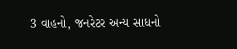3 વાહનો, જનરેટર અન્ય સાધનો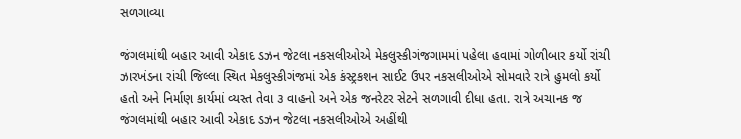સળગાવ્યા

જંગલમાંથી બહાર આવી એકાદ ડઝન જેટલા નકસલીઓએ મેકલુસ્કીગંજગામમાં પહેલા હવામાં ગોળીબાર કર્યો રાંચી ઝારખંડના રાંચી જિલ્લા સ્થિત મેકલુસ્કીગંજમાં એક કંસ્ટ્રકશન સાઈટ ઉપર નકસલીઓએ સોમવારે રાત્રે હુમલો કર્યો હતો અને નિર્માણ કાર્યમાં વ્યસ્ત તેવા ૩ વાહનો અને એક જનરેટર સેટને સળગાવી દીધા હતા. રાત્રે અચાનક જ જંગલમાંથી બહાર આવી એકાદ ડઝન જેટલા નકસલીઓએ અહીંથી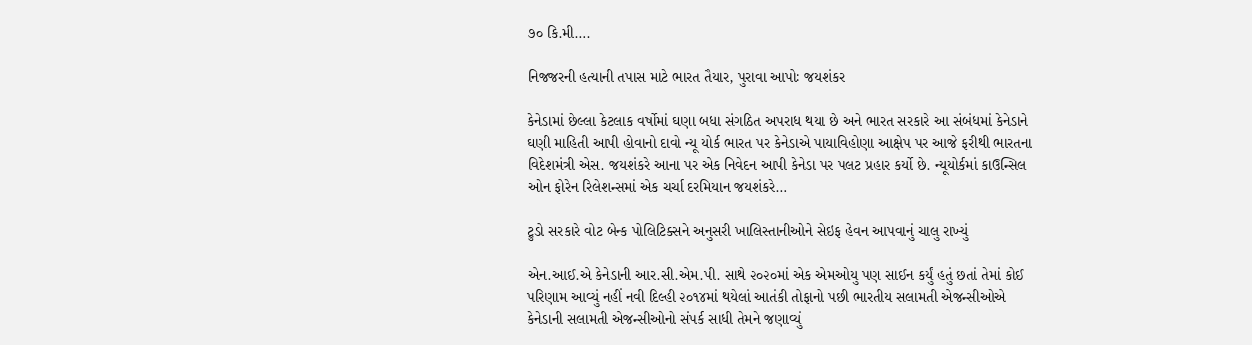૭૦ કિ.મી….

નિજજરની હત્યાની તપાસ માટે ભારત તૈયાર, પુરાવા આપોઃ જયશંકર

કેનેડામાં છેલ્લા કેટલાક વર્ષોમાં ઘણા બધા સંગઠિત અપરાધ થયા છે અને ભારત સરકારે આ સંબંધમાં કેનેડાને ઘણી માહિતી આપી હોવાનો દાવો ન્યૂ યોર્ક ભારત પર કેનેડાએ પાયાવિહોણા આક્ષેપ પર આજે ફરીથી ભારતના વિદેશમંત્રી એસ. જયશંકરે આના પર એક નિવેદન આપી કેનેડા પર પલટ પ્રહાર કર્યો છે. ન્યૂયોર્કમાં કાઉન્સિલ ઓન ફોરેન રિલેશન્સમાં એક ચર્ચા દરમિયાન જયશંકરે…

ટ્રુડો સરકારે વોટ બેન્ક પોલિટિક્સને અનુસરી ખાલિસ્તાનીઓને સેઇફ હેવન આપવાનું ચાલુ રાખ્યું

એન.આઈ.એ કેનેડાની આર.સી.એમ.પી. સાથે ૨૦૨૦માં એક એમઓયુ પણ સાઈન કર્યું હતું છતાં તેમાં કોઈ પરિણામ આવ્યું નહીં નવી દિલ્હી ૨૦૧૪માં થયેલાં આતંકી તોફાનો પછી ભારતીય સલામતી એજન્સીઓએ કેનેડાની સલામતી એજન્સીઓનો સંપર્ક સાધી તેમને જણાવ્યું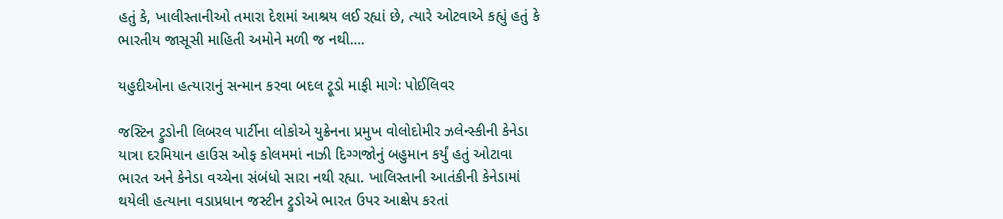હતું કે, ખાલીસ્તાનીઓ તમારા દેશમાં આશ્રય લઈ રહ્યાં છે, ત્યારે ઓટવાએ કહ્યું હતું કે ભારતીય જાસૂસી માહિતી અમોને મળી જ નથી….

યહુદીઓના હત્યારાનું સન્માન કરવા બદલ ટ્રૂડો માફી માગેઃ પોઈલિવર

જસ્ટિન ટ્રુડોની લિબરલ પાર્ટીના લોકોએ યુક્રેનના પ્રમુખ વોલોદોમીર ઝલેન્સ્કીની કેનેડા યાત્રા દરમિયાન હાઉસ ઓફ કોલમમાં નાઝી દિગ્ગજોનું બહુમાન કર્યું હતું ઓટાવા ભારત અને કેનેડા વચ્ચેના સંબંધો સારા નથી રહ્યા. ખાલિસ્તાની આતંકીની કેનેડામાં થયેલી હત્યાના વડાપ્રધાન જસ્ટીન ટ્રુડોએ ભારત ઉપર આક્ષેપ કરતાં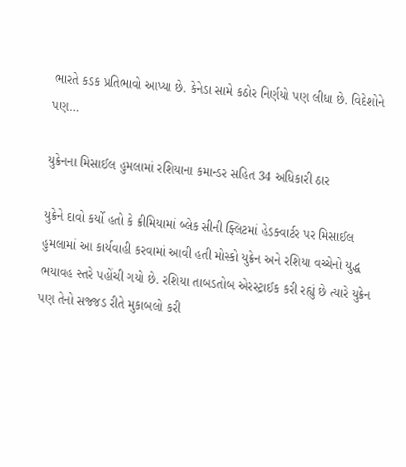ભારતે કડક પ્રતિભાવો આપ્યા છે. કેનેડા સામે કઠોર નિર્ણયો પણ લીધા છે. વિદેશોને પણ…

યુક્રેનના મિસાઈલ હુમલામાં રશિયાના કમાન્ડર સહિત 34 અધિકારી ઠાર

યુક્રેને દાવો કર્યો હતો કે ક્રીમિયામાં બ્લેક સીની ફ્લિટમાં હેડક્વાર્ટર પર મિસાઈલ હુમલામાં આ કાર્યવાહી કરવામાં આવી હતી મોસ્કો યુક્રેન અને રશિયા વચ્ચેનો યુદ્ધ ભયાવહ સ્તરે પહોંચી ગયો છે. રશિયા તાબડતોબ એરસ્ટ્રાઈક કરી રહ્યું છે ત્યારે યુક્રેન પણ તેનો સજ્જડ રીતે મુકાબલો કરી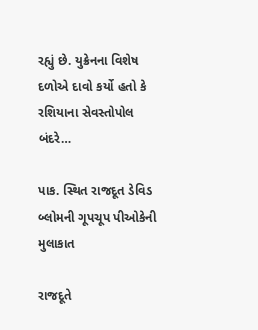રહ્યું છે. યુક્રેનના વિશેષ દળોએ દાવો કર્યો હતો કે રશિયાના સેવસ્તોપોલ બંદરે…

પાક. સ્થિત રાજદૂત ડેવિડ બ્લોમની ગૂપચૂપ પીઓકેની મુલાકાત

રાજદૂતે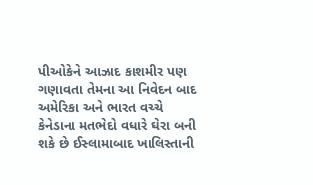પીઓકેને આઝાદ કાશમીર પણ ગણાવતા તેમના આ નિવેદન બાદ અમેરિકા અને ભારત વચ્ચે કેનેડાના મતભેદો વધારે ઘેરા બની શકે છે ઈસ્લામાબાદ ખાલિસ્તાની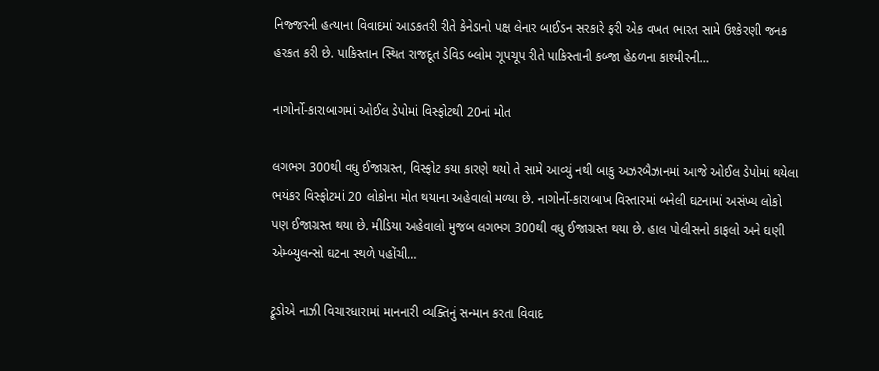નિજ્જરની હત્યાના વિવાદમાં આડકતરી રીતે કેનેડાનો પક્ષ લેનાર બાઈડન સરકારે ફરી એક વખત ભારત સામે ઉશ્કેરણી જનક હરકત કરી છે. પાકિસ્તાન સ્થિત રાજદૂત ડેવિડ બ્લોમ ગૂપચૂપ રીતે પાકિસ્તાની કબ્જા હેઠળના કાશ્મીરની…

નાગોર્નો-કારાબાગમાં ઓઈલ ડેપોમાં વિસ્ફોટથી 20નાં મોત

લગભગ 300થી વધુ ઈજાગ્રસ્ત, વિસ્ફોટ કયા કારણે થયો તે સામે આવ્યું નથી બાકુ અઝરબૈઝાનમાં આજે ઓઈલ ડેપોમાં થયેલા ભયંકર વિસ્ફોટમાં 20 લોકોના મોત થયાના અહેવાલો મળ્યા છે. નાગોર્નો-કારાબાખ વિસ્તારમાં બનેલી ઘટનામાં અસંખ્ય લોકો પણ ઈજાગ્રસ્ત થયા છે. મીડિયા અહેવાલો મુજબ લગભગ 300થી વધુ ઈજાગ્રસ્ત થયા છે. હાલ પોલીસનો કાફલો અને ઘણી એમ્બ્યુલન્સો ઘટના સ્થળે પહોંચી…

ટ્રૂડોએ નાઝી વિચારધારામાં માનનારી વ્યક્તિનું સન્માન કરતા વિવાદ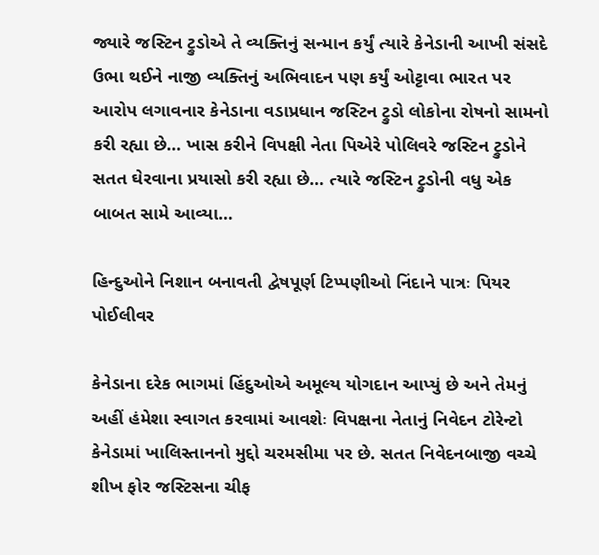જ્યારે જસ્ટિન ટ્રુડોએ તે વ્યક્તિનું સન્માન કર્યું ત્યારે કેનેડાની આખી સંસદે ઉભા થઈને નાજી વ્યક્તિનું અભિવાદન પણ કર્યું ઓટ્ટાવા ભારત પર આરોપ લગાવનાર કેનેડાના વડાપ્રધાન જસ્ટિન ટ્રુડો લોકોના રોષનો સામનો કરી રહ્યા છે… ખાસ કરીને વિપક્ષી નેતા પિએરે પોલિવરે જસ્ટિન ટ્રુડોને સતત ઘેરવાના પ્રયાસો કરી રહ્યા છે… ત્યારે જસ્ટિન ટ્રુડોની વધુ એક બાબત સામે આવ્યા…

હિન્દુઓને નિશાન બનાવતી દ્વેષપૂર્ણ ટિપ્પણીઓ નિંદાને પાત્રઃ પિયર પોઈલીવર

કેનેડાના દરેક ભાગમાં હિંદુઓએ અમૂલ્ય યોગદાન આપ્યું છે અને તેમનું અહીં હંમેશા સ્વાગત કરવામાં આવશેઃ વિપક્ષના નેતાનું નિવેદન ટોરેન્ટો કેનેડામાં ખાલિસ્તાનનો મુદ્દો ચરમસીમા પર છે. સતત નિવેદનબાજી વચ્ચે શીખ ફોર જસ્ટિસના ચીફ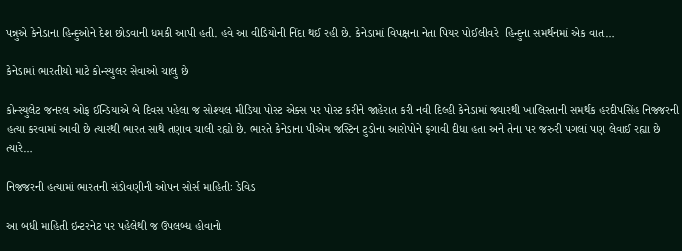પન્નુએ કેનેડાના હિન્દુઓને દેશ છોડવાની ધમકી આપી હતી. હવે આ વીડિયોની નિંદા થઈ રહી છે. કેનેડામાં વિપક્ષના નેતા પિયર પોઈલીવરે  હિન્દુના સમર્થનમાં એક વાત…

કેનેડામાં ભારતીયો માટે કોન્સ્યુલર સેવાઓ ચાલુ છે

કોન્સ્યુલેટ જનરલ ઓફ ઈન્ડિયાએ બે દિવસ પહેલા જ સોશ્યલ મીડિયા પોસ્ટ એક્સ પર પોસ્ટ કરીને જાહેરાત કરી નવી દિલ્હી કેનેડામાં જ્યારથી ખાલિસ્તાની સમર્થક હરદીપસિંહ નિજ્જરની હત્યા કરવામાં આવી છે ત્યારથી ભારત સાથે તણાવ ચાલી રહ્યો છે. ભારતે કેનેડાના પીએમ જસ્ટિન ટુડોના આરોપોને ફગાવી દીધા હતા અને તેના પર જરુરી પગલાં પણ લેવાઈ રહ્યા છે ત્યારે…

નિજજરની હત્યામાં ભારતની સંડોવણીની ઓપન સોર્સ માહિતીઃ ડેવિડ

આ બધી માહિતી ઇન્ટરનેટ પર પહેલેથી જ ઉપલબ્ધ હોવાનો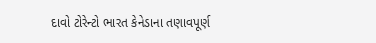દાવો ટોરેન્ટો ભારત કેનેડાના તણાવપૂર્ણ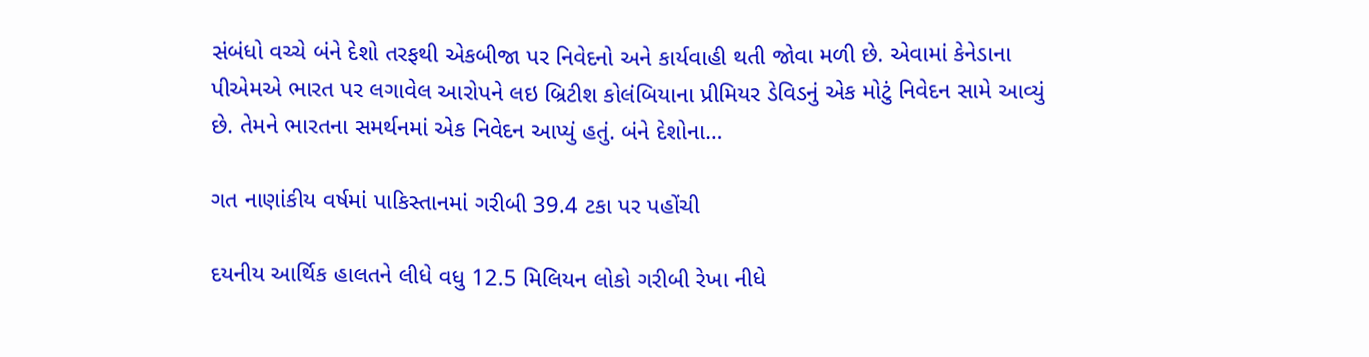સંબંધો વચ્ચે બંને દેશો તરફથી એકબીજા પર નિવેદનો અને કાર્યવાહી થતી જોવા મળી છે. એવામાં કેનેડાના પીએમએ ભારત પર લગાવેલ આરોપને લઇ બ્રિટીશ કોલંબિયાના પ્રીમિયર ડેવિડનું એક મોટું નિવેદન સામે આવ્યું છે. તેમને ભારતના સમર્થનમાં એક નિવેદન આપ્યું હતું. બંને દેશોના…

ગત નાણાંકીય વર્ષમાં પાકિસ્તાનમાં ગરીબી 39.4 ટકા પર પહોંચી

દયનીય આર્થિક હાલતને લીધે વધુ 12.5 મિલિયન લોકો ગરીબી રેખા નીધે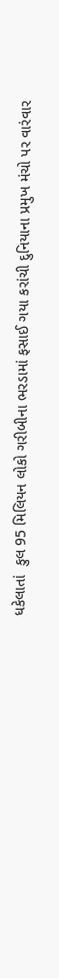ધકેલાતાં  કુલ 95 મિલિયન લોકો ગરીબીના ભરડામાં ફસાઈ ગયા કરાંચી દુનિયાના પ્રમુખ મંચો પર વારંવાર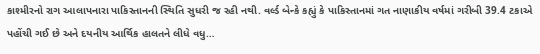કાશ્મીરનો રાગ આલાપનારા પાકિસ્તાનની સ્થિતિ સુધરી જ રહી નથી. વર્લ્ડ બેન્કે કહ્યું કે પાકિસ્તાનમાં ગત નાણાકીય વર્ષમાં ગરીબી 39.4 ટકાએ પહોંચી ગઈ છે અને દયનીય આર્થિક હાલતને લીધે વધુ…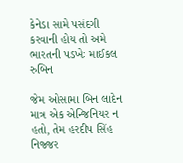કેનેડા સામે પસંદગી કરવાની હોય તો અમે ભારતની પડખેઃ માઈકલ રુબિન

જેમ ઓસામા બિન લાદેન માત્ર એક એન્જિનિયર ન હતો, તેમ હરદીપ સિંહ નિજ્જર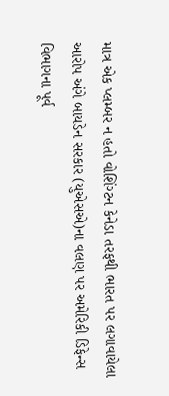માત્ર એક પ્લમ્બર ન હતો વોશિંગ્ટન કેનેડા તરફથી ભારત પર લગાવાયેલા આરોપ અંગે બાયડેન સરકાર (યુએસએ)ના વલણ પર અમેરિકી ડિફેન્સ વિભાગના પૂર્વ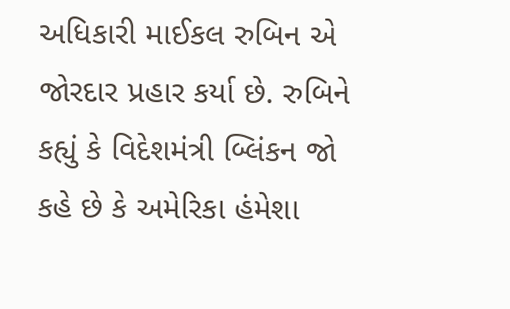અધિકારી માઈકલ રુબિન એ જોરદાર પ્રહાર કર્યા છે. રુબિને કહ્યું કે વિદેશમંત્રી બ્લિંકન જો કહે છે કે અમેરિકા હંમેશા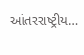આંતરરાષ્ટ્રીય…